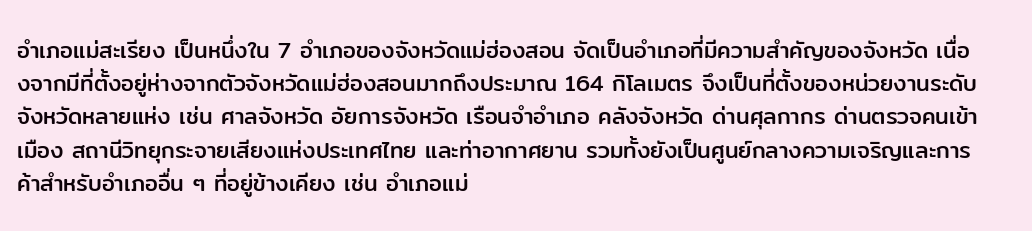อำเภอแม่สะเรียง เป็นหนึ่งใน 7 อำเภอของจังหวัดแม่ฮ่องสอน จัดเป็นอำเภอที่มีความสำคัญของจังหวัด เนื่องจากมีที่ตั้งอยู่ห่างจากตัวจังหวัดแม่ฮ่องสอนมากถึงประมาณ 164 กิโลเมตร จึงเป็นที่ตั้งของหน่วยงานระดับจังหวัดหลายแห่ง เช่น ศาลจังหวัด อัยการจังหวัด เรือนจำอำเภอ คลังจังหวัด ด่านศุลกากร ด่านตรวจคนเข้าเมือง สถานีวิทยุกระจายเสียงแห่งประเทศไทย และท่าอากาศยาน รวมทั้งยังเป็นศูนย์กลางความเจริญและการค้าสำหรับอำเภออื่น ๆ ที่อยู่ข้างเคียง เช่น อำเภอแม่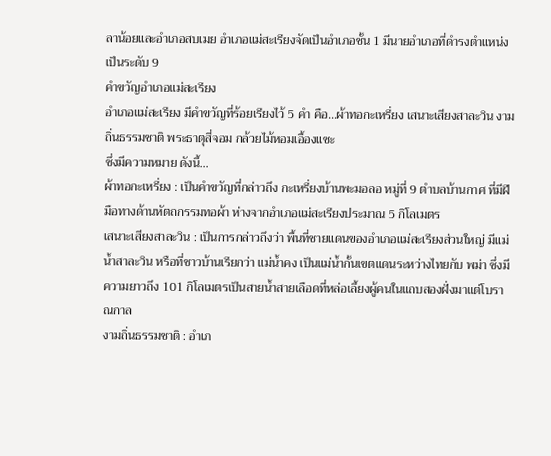ลาน้อยและอำเภอสบเมย อำเภอแม่สะเรียงจัดเป็นอำเภอชั้น 1 มีนายอำเภอที่ดำรงตำแหน่งเป็นระดับ 9
คำขวัญอำเภอแม่สะเรียง
อำเภอแม่สะเรียง มีคำขวัญที่ร้อยเรียงไว้ 5 คำ คือ…ผ้าทอกะเหรี่ยง เสนาะเสียงสาละวิน งามถิ่นธรรมชาติ พระธาตุสี่จอม กล้วยไม้หอมเอื้องแซะ
ซึ่งมีความหมาย ดังนี้…
ผ้าทอกะเหรี่ยง : เป็นคำขวัญที่กล่าวถึง กะเหรี่ยงบ้านพะมอลอ หมู่ที่ 9 ตำบลบ้านกาศ ที่มีฝีมือทางด้านหัตถกรรมทอผ้า ห่างจากอำเภอแม่สะเรียงประมาณ 5 กิโลเมตร
เสนาะเสียงสาละวิน : เป็นการกล่าวถึงว่า พื้นที่ชายแดนของอำเภอแม่สะเรียงส่วนใหญ่ มีแม่น้ำสาละวิน หรือที่ชาวบ้านเรียกว่า แม่น้ำคง เป็นแม่น้ำกั้นเขตแดนระหว่างไทยกับ พม่า ซึ่งมีความยาวถึง 101 กิโลเมตรเป็นสายน้ำสายเลือดที่หล่อเลี้ยงผู้คนในแถบสองฝั่งมาแต่โบราณกาล
งามถิ่นธรรมชาติ : อำเภ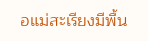อแม่สะเรียงมีพื้น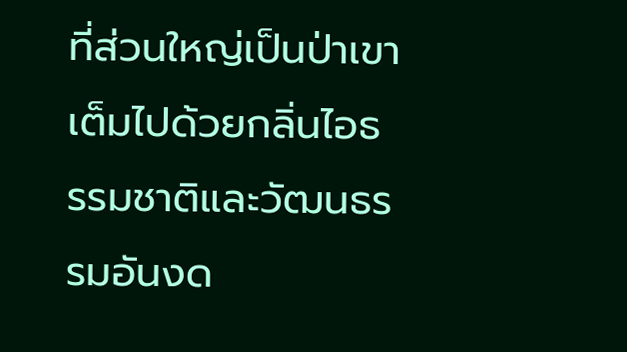ที่ส่วนใหญ่เป็นป่าเขา เต็มไปด้วยกลิ่นไอธรรมชาติและวัฒนธรรมอันงด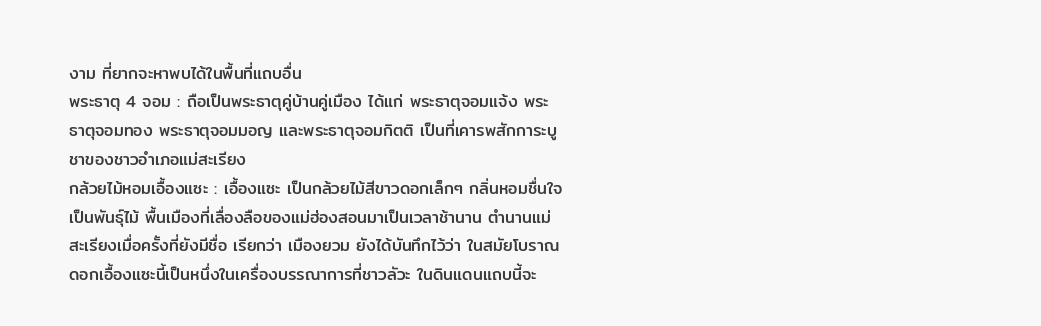งาม ที่ยากจะหาพบได้ในพื้นที่แถบอื่น
พระธาตุ 4 จอม : ถือเป็นพระธาตุคู่บ้านคู่เมือง ได้แก่ พระธาตุจอมแจ้ง พระธาตุจอมทอง พระธาตุจอมมอญ และพระธาตุจอมกิตติ เป็นที่เคารพสักการะบูชาของชาวอำเภอแม่สะเรียง
กล้วยไม้หอมเอื้องแซะ : เอื้องแซะ เป็นกล้วยไม้สีขาวดอกเล็กๆ กลิ่นหอมชื่นใจ เป็นพันธุ์ไม้ พื้นเมืองที่เลื่องลือของแม่ฮ่องสอนมาเป็นเวลาช้านาน ตำนานแม่สะเรียงเมื่อครั้งที่ยังมีชื่อ เรียกว่า เมืองยวม ยังได้บันทึกไว้ว่า ในสมัยโบราณ ดอกเอื้องแซะนี้เป็นหนึ่งในเครื่องบรรณาการที่ชาวลัวะ ในดินแดนแถบนี้จะ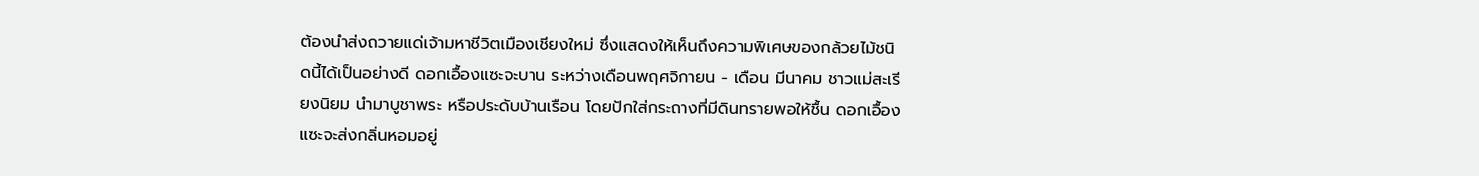ต้องนำส่งถวายแด่เจ้ามหาชีวิตเมืองเชียงใหม่ ซึ่งแสดงให้เห็นถึงความพิเศษของกล้วยไม้ชนิดนี้ได้เป็นอย่างดี ดอกเอื้องแซะจะบาน ระหว่างเดือนพฤศจิกายน - เดือน มีนาคม ชาวแม่สะเรียงนิยม นำมาบูชาพระ หรือประดับบ้านเรือน โดยปักใส่กระถางที่มีดินทรายพอให้ชื้น ดอกเอื้องแซะจะส่งกลิ่นหอมอยู่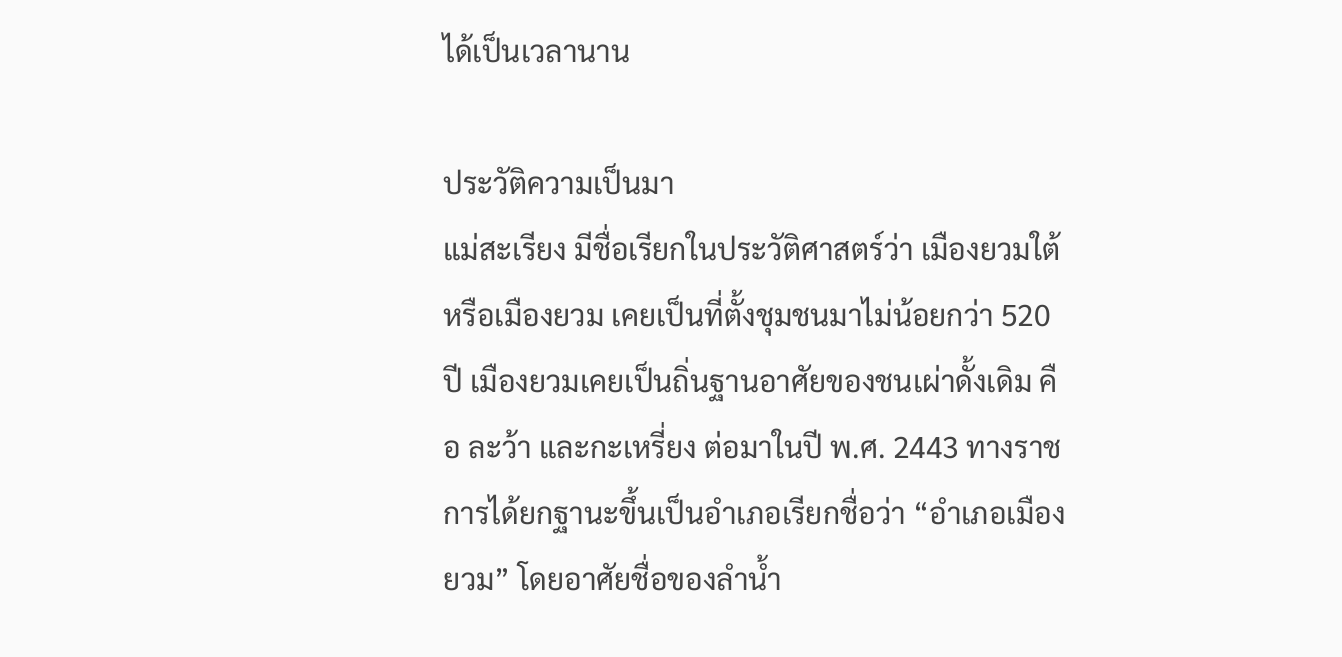ได้เป็นเวลานาน

ประวัติความเป็นมา
แม่สะเรียง มีชื่อเรียกในประวัติศาสตร์ว่า เมืองยวมใต้ หรือเมืองยวม เคยเป็นที่ตั้งชุมชนมาไม่น้อยกว่า 520 ปี เมืองยวมเคยเป็นถิ่นฐานอาศัยของชนเผ่าดั้งเดิม คือ ละว้า และกะเหรี่ยง ต่อมาในปี พ.ศ. 2443 ทางราชการได้ยกฐานะขึ้นเป็นอำเภอเรียกชื่อว่า “อำเภอเมืองยวม” โดยอาศัยชื่อของลำน้ำ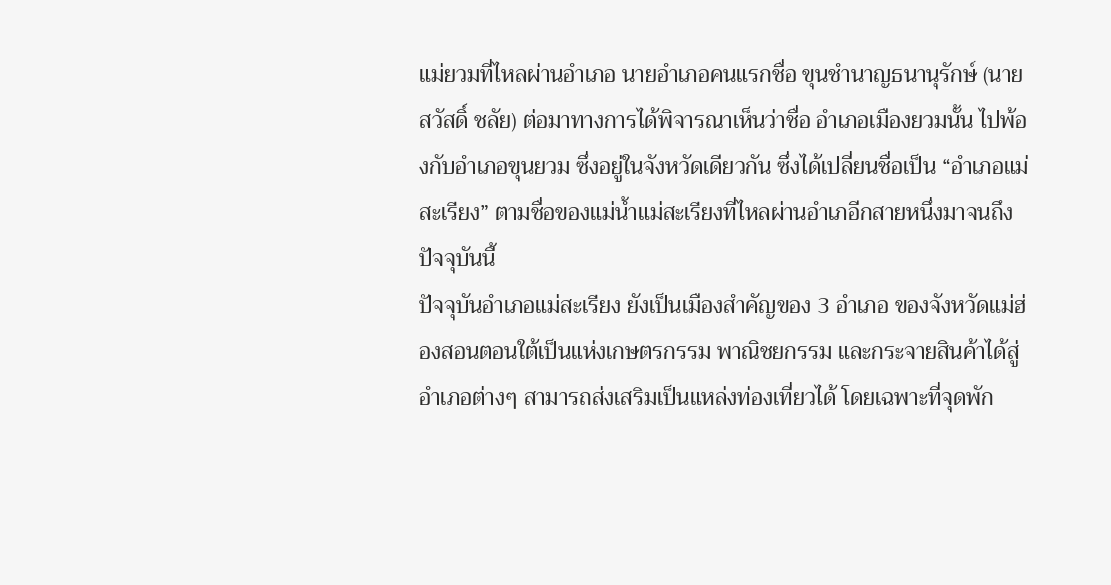แม่ยวมที่ไหลผ่านอำเภอ นายอำเภอคนแรกชื่อ ขุนชำนาญธนานุรักษ์ (นายสวัสดิ์ ชลัย) ต่อมาทางการได้พิจารณาเห็นว่าชื่อ อำเภอเมืองยวมนั้น ไปพ้องกับอำเภอขุนยวม ซึ่งอยู่ในจังหวัดเดียวกัน ซึ่งได้เปลี่ยนชื่อเป็น “อำเภอแม่สะเรียง” ตามชื่อของแม่น้ำแม่สะเรียงที่ไหลผ่านอำเภอีกสายหนึ่งมาจนถึงปัจจุบันนี้
ปัจจุบันอำเภอแม่สะเรียง ยังเป็นเมืองสำคัญของ 3 อำเภอ ของจังหวัดแม่ฮ่องสอนตอนใต้เป็นแห่งเกษตรกรรม พาณิชยกรรม และกระจายสินค้าได้สู่อำเภอต่างๆ สามารถส่งเสริมเป็นแหล่งท่องเที่ยวได้ โดยเฉพาะที่จุดพัก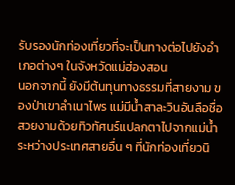รับรองนักท่องเที่ยวที่จะเป็นทางต่อไปยังอำเภอต่างๆ ในจังหวัดแม่ฮ่องสอน
นอกจากนี้ ยังมีต้นทุนทางธรรมที่สายงาม ของป่าเขาลำเนาไพร แม่มีน้ำสาละวินอันลือชื่อ สวยงามด้วยทิวทัศนร์แปลกตาไปจากแม่น้ำระหว่างประเทศสายอื่น ๆ ที่นักท่องเที่ยวนิ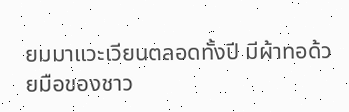ยมมาแวะเวียนตลอดทั้งปี มีผ้าทอด้วยมือของชาว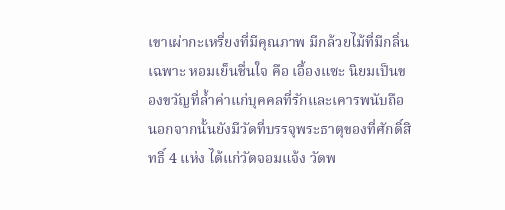เขาเผ่ากะเหรี่ยงที่มีคุณภาพ มีกล้วยไม้ที่มีกลิ่นเฉพาะ หอมเย็นชื่นใจ คือ เอื้องแซะ นิยมเป็นของขวัญที่ล้ำค่าแก่บุคคลที่รักและเคารพนับถือ นอกจากนั้นยังมีวัดที่บรรจุพระธาตุของที่ศักดิ์สิทธิ์ 4 แห่ง ได้แก่วัดจอมแจ้ง วัดพ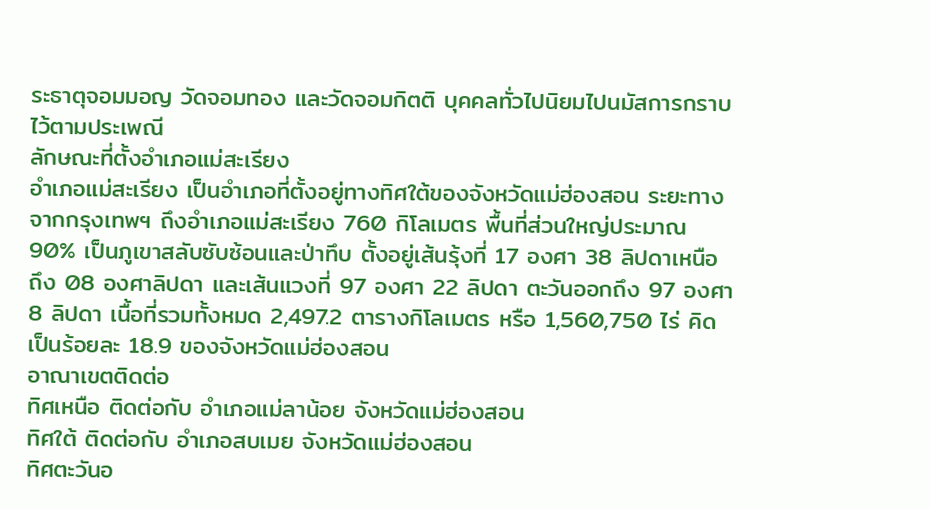ระธาตุจอมมอญ วัดจอมทอง และวัดจอมกิตติ บุคคลทั่วไปนิยมไปนมัสการกราบไว้ตามประเพณี
ลักษณะที่ตั้งอำเภอแม่สะเรียง
อำเภอแม่สะเรียง เป็นอำเภอที่ตั้งอยู่ทางทิศใต้ของจังหวัดแม่ฮ่องสอน ระยะทางจากกรุงเทพฯ ถึงอำเภอแม่สะเรียง 760 กิโลเมตร พื้นที่ส่วนใหญ่ประมาณ 90% เป็นภูเขาสลับซับซ้อนและป่าทึบ ตั้งอยู่เส้นรุ้งที่ 17 องศา 38 ลิปดาเหนือ ถึง 08 องศาลิปดา และเส้นแวงที่ 97 องศา 22 ลิปดา ตะวันออกถึง 97 องศา 8 ลิปดา เนื้อที่รวมทั้งหมด 2,497.2 ตารางกิโลเมตร หรือ 1,560,750 ไร่ คิดเป็นร้อยละ 18.9 ของจังหวัดแม่ฮ่องสอน
อาณาเขตติดต่อ
ทิศเหนือ ติดต่อกับ อำเภอแม่ลาน้อย จังหวัดแม่ฮ่องสอน
ทิศใต้ ติดต่อกับ อำเภอสบเมย จังหวัดแม่ฮ่องสอน
ทิศตะวันอ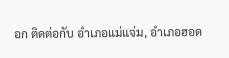อก ติดต่อกับ อำเภอแม่แจ่ม, อำเภอฮอด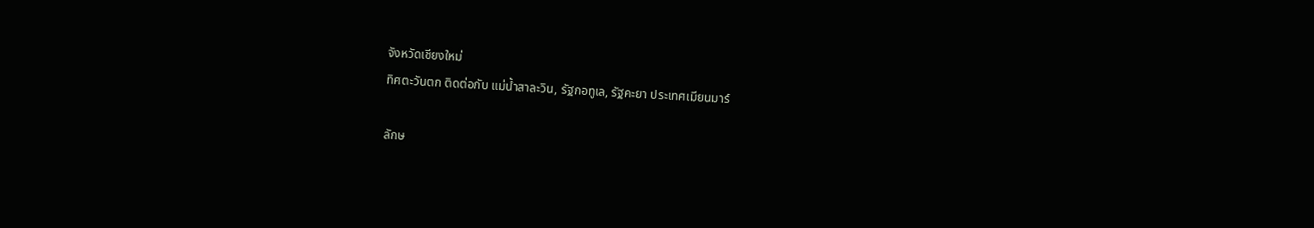จังหวัดเชียงใหม่
ทิศตะวันตก ติดต่อกับ แม่น้ำสาละวิน, รัฐกอทูเล, รัฐคะยา ประเทศเมียนมาร์

ลักษ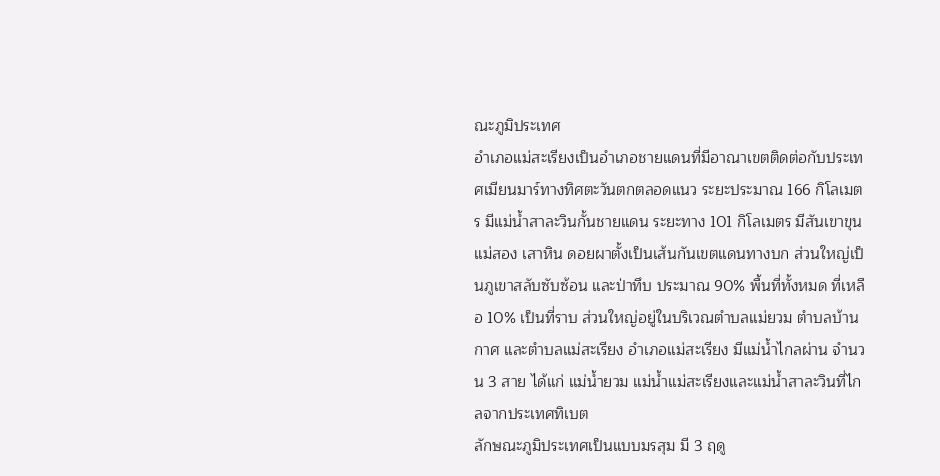ณะภูมิประเทศ
อำเภอแม่สะเรียงเป็นอำเภอชายแดนที่มีอาณาเขตติดต่อกับประเทศเมียนมาร์ทางทิศตะวันตกตลอดแนว ระยะประมาณ 166 กิโลเมตร มีแม่น้ำสาละวินกั้นชายแดน ระยะทาง 101 กิโลเมตร มีสันเขาขุนแม่สอง เสาหิน ดอยผาตั้งเป็นเส้นกันเขตแดนทางบก ส่วนใหญ่เป็นภูเขาสลับซับซ้อน และป่าทึบ ประมาณ 90% พื้นที่ทั้งหมด ที่เหลือ 10% เป็นที่ราบ ส่วนใหญ่อยู่ในบริเวณตำบลแม่ยวม ตำบลบ้านกาศ และตำบลแม่สะเรียง อำเภอแม่สะเรียง มีแม่น้ำไกลผ่าน จำนวน 3 สาย ได้แก่ แม่น้ำยวม แม่น้ำแม่สะเรียงและแม่น้ำสาละวินที่ไกลจากประเทศทิเบต
ลักษณะภูมิประเทศเป็นแบบมรสุม มี 3 ฤดู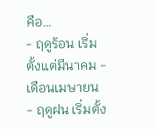คือ…
- ฤดูร้อน เริ่มตั้งแต่มีนาคม - เดือนเมษายน
- ฤดูฝน เริ่มตั้ง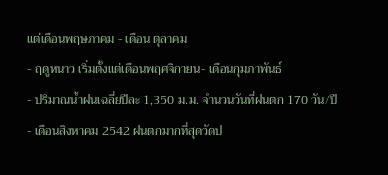แต่เดือนพฤษภาคม - เดือน ตุลาคม
- ฤดูหนาว เริ่มตั้งแต่เดือนพฤศจิกายน- เดือนกุมภาพันธ์
- ปริมาณน้ำฝนเฉลี่ยปีละ 1,350 ม.ม. จำนวนวันที่ฝนตก 170 วัน/ปี
- เดือนสิงหาคม 2542 ฝนตกมากที่สุดวัดป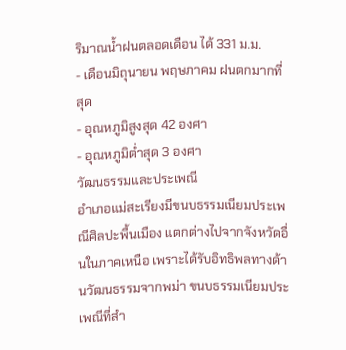ริมาณน้ำฝนตลอดเดือน ได้ 331 ม.ม.
- เดือนมิถุนายน พฤษภาคม ฝนตกมากที่สุด
- อุณหภูมิสูงสุด 42 องศา
- อุณหภูมิต่ำสุด 3 องศา
วัฒนธรรมและประเพณี
อำเภอแม่สะเรียงมีขนบธรรมเนียมประเพณีศิลปะพื้นเมือง แตกต่างไปจากจังหวัดอื่นในภาคเหนือ เพราะได้รับอิทธิพลทางด้านวัฒนธรรมจากพม่า ขนบธรรมเนียมประเพณีที่สำ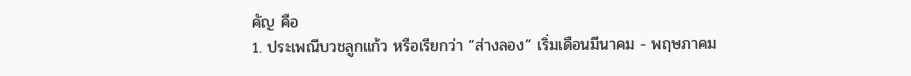คัญ คือ
1. ประเพณีบวชลูกแก้ว หรือเรียกว่า “ส่างลอง” เริ่มเดือนมีนาคม - พฤษภาคม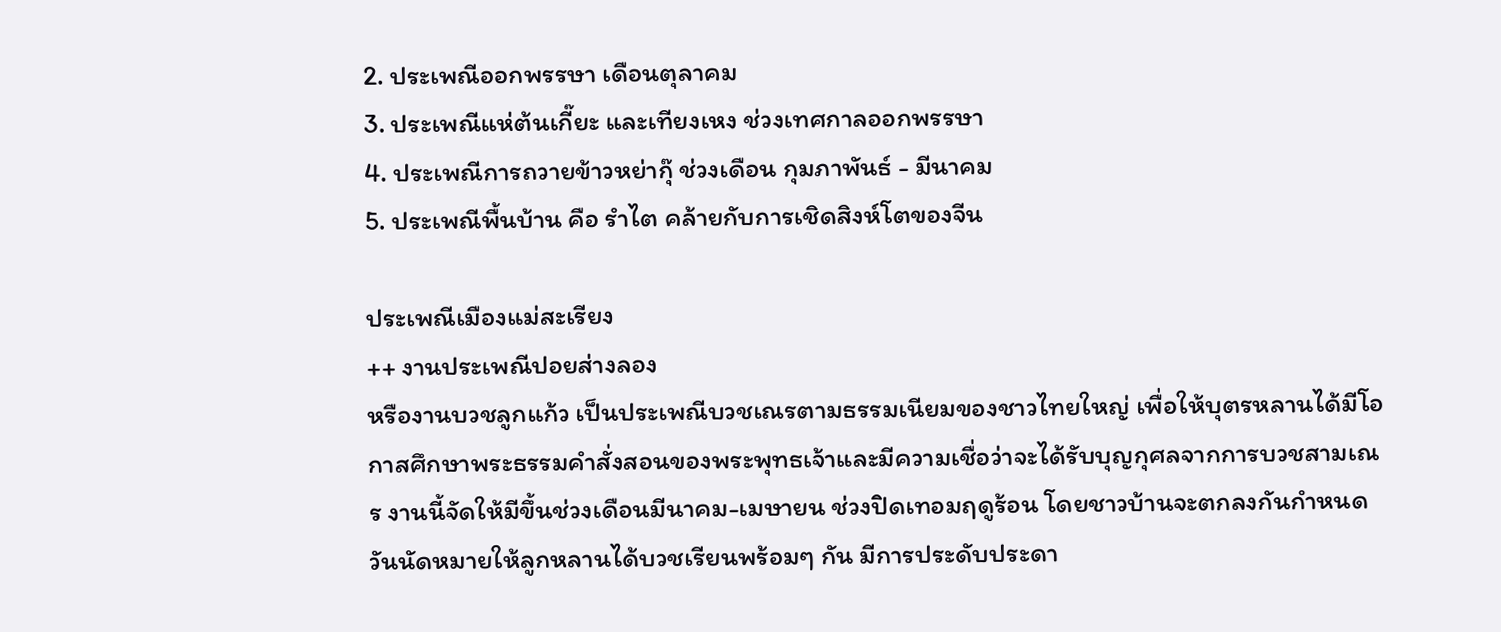2. ประเพณีออกพรรษา เดือนตุลาคม
3. ประเพณีแห่ต้นเกี๊ยะ และเทียงเหง ช่วงเทศกาลออกพรรษา
4. ประเพณีการถวายข้าวหย่ากุ๊ ช่วงเดือน กุมภาพันธ์ - มีนาคม
5. ประเพณีพื้นบ้าน คือ รำไต คล้ายกับการเชิดสิงห์โตของจีน

ประเพณีเมืองแม่สะเรียง
++ งานประเพณีปอยส่างลอง
หรืองานบวชลูกแก้ว เป็นประเพณีบวชเณรตามธรรมเนียมของชาวไทยใหญ่ เพื่อให้บุตรหลานได้มีโอกาสศึกษาพระธรรมคำสั่งสอนของพระพุทธเจ้าและมีความเชื่อว่าจะได้รับบุญกุศลจากการบวชสามเณร งานนี้จัดให้มีขึ้นช่วงเดือนมีนาคม-เมษายน ช่วงปิดเทอมฤดูร้อน โดยชาวบ้านจะตกลงกันกำหนดวันนัดหมายให้ลูกหลานได้บวชเรียนพร้อมๆ กัน มีการประดับประดา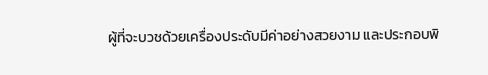ผู้ที่จะบวชด้วยเครื่องประดับมีค่าอย่างสวยงาม และประกอบพิ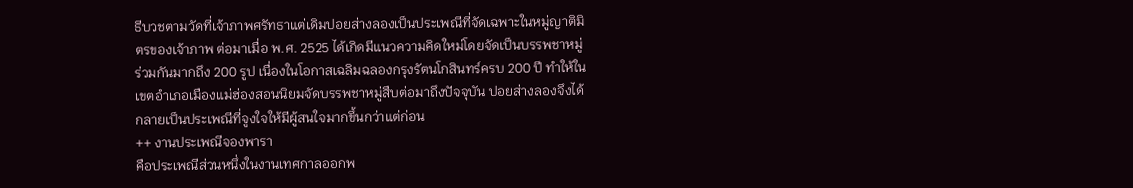ธีบวชตามวัดที่เจ้าภาพศรัทธาแต่เดิมปอยส่างลองเป็นประเพณีที่จัดเฉพาะในหมู่ญาติมิตรของเจ้าภาพ ต่อมาเมื่อ พ.ศ. 2525 ได้เกิดมีแนวความคิดใหม่โดยจัดเป็นบรรพชาหมู่ร่วมกันมากถึง 200 รูป เนื่องในโอกาสเฉลิมฉลองกรุงรัตนโกสินทร์ครบ 200 ปี ทำให้ในเขตอำเภอเมืองแม่ฮ่องสอนนิยมจัดบรรพชาหมู่สืบต่อมาถึงปัจจุบัน ปอยส่างลองจึงได้กลายเป็นประเพณีที่จูงใจให้มีผู้สนใจมากขึ้นกว่าแต่ก่อน
++ งานประเพณีจองพารา
คือประเพณีส่วนหนึ่งในงานเทศกาลออกพ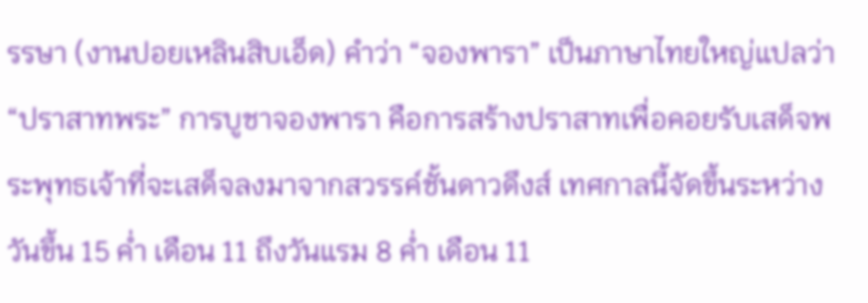รรษา (งานปอยเหลินสิบเอ็ด) คำว่า “จองพารา” เป็นภาษาไทยใหญ่แปลว่า “ปราสาทพระ” การบูชาจองพารา คือการสร้างปราสาทเพื่อคอยรับเสด็จพระพุทธเจ้าที่จะเสด็จลงมาจากสวรรค์ชั้นดาวดึงส์ เทศกาลนี้จัดขึ้นระหว่างวันขึ้น 15 ค่ำ เดือน 11 ถึงวันแรม 8 ค่ำ เดือน 11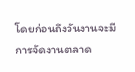โดยก่อนถึงวันงานจะมีการจัดงานตลาด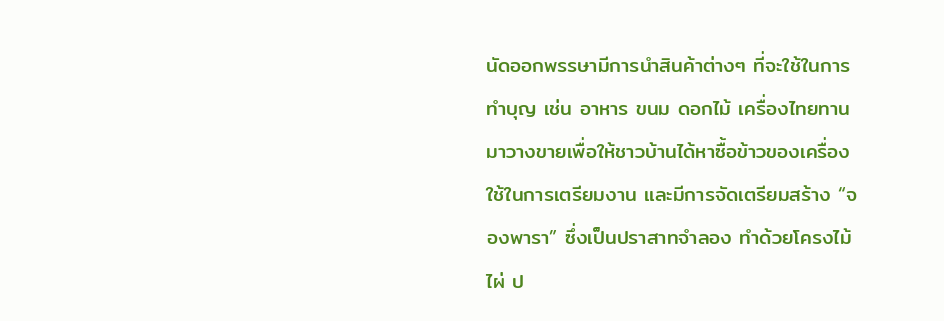นัดออกพรรษามีการนำสินค้าต่างๆ ที่จะใช้ในการทำบุญ เช่น อาหาร ขนม ดอกไม้ เครื่องไทยทานมาวางขายเพื่อให้ชาวบ้านได้หาซื้อข้าวของเครื่องใช้ในการเตรียมงาน และมีการจัดเตรียมสร้าง “จองพารา” ซึ่งเป็นปราสาทจำลอง ทำด้วยโครงไม้ไผ่ ป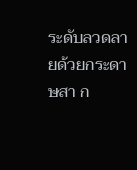ระดับลวดลายด้วยกระดาษสา ก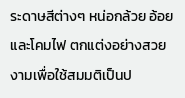ระดาษสีต่างๆ หน่อกล้วย อ้อยและโคมไฟ ตกแต่งอย่างสวยงามเพื่อใช้สมมติเป็นป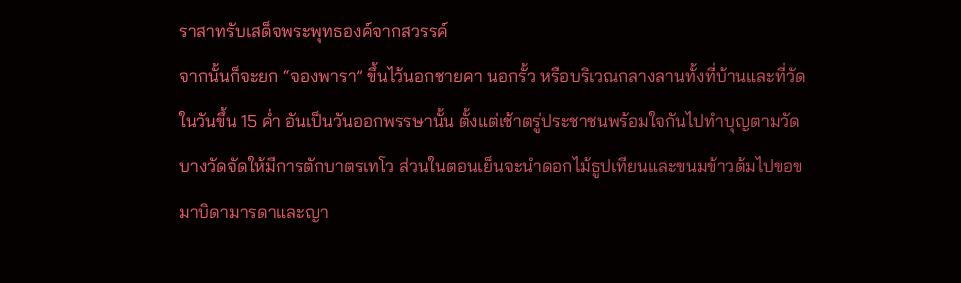ราสาทรับเสด็จพระพุทธองค์จากสวรรค์
จากนั้นก็จะยก “จองพารา” ขึ้นไว้นอกชายคา นอกรั้ว หรือบริเวณกลางลานทั้งที่บ้านและที่วัดในวันขึ้น 15 ค่ำ อันเป็นวันออกพรรษานั้น ตั้งแต่เช้าตรู่ประชาชนพร้อมใจกันไปทำบุญตามวัด บางวัดจัดให้มีการตักบาตรเทโว ส่วนในตอนเย็นจะนำดอกไม้ธูปเทียนและขนมข้าวต้มไปขอขมาบิดามารดาและญา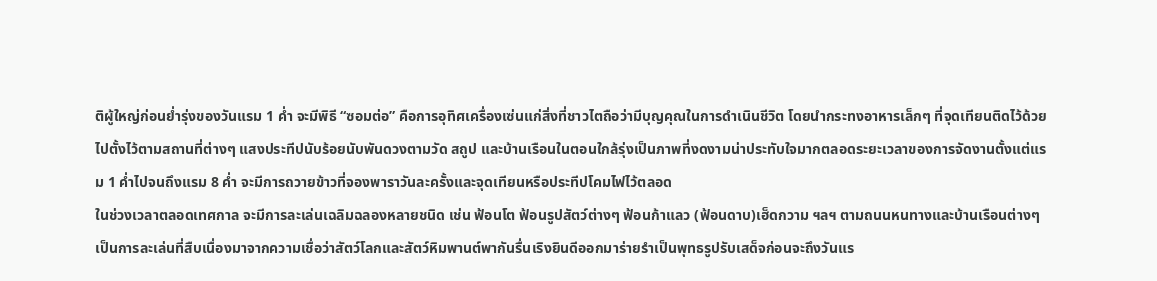ติผู้ใหญ่ก่อนย่ำรุ่งของวันแรม 1 ค่ำ จะมีพิธี “ซอมต่อ” คือการอุทิศเครื่องเซ่นแก่สิ่งที่ชาวไตถือว่ามีบุญคุณในการดำเนินชีวิต โดยนำกระทงอาหารเล็กๆ ที่จุดเทียนติดไว้ด้วยไปตั้งไว้ตามสถานที่ต่างๆ แสงประทีปนับร้อยนับพันดวงตามวัด สถูป และบ้านเรือนในตอนใกล้รุ่งเป็นภาพที่งดงามน่าประทับใจมากตลอดระยะเวลาของการจัดงานตั้งแต่แรม 1 ค่ำไปจนถึงแรม 8 ค่ำ จะมีการถวายข้าวที่จองพาราวันละครั้งและจุดเทียนหรือประทีปโคมไฟไว้ตลอด
ในช่วงเวลาตลอดเทศกาล จะมีการละเล่นเฉลิมฉลองหลายชนิด เช่น ฟ้อนโต ฟ้อนรูปสัตว์ต่างๆ ฟ้อนก้าแลว (ฟ้อนดาบ)เฮ็ดกวาม ฯลฯ ตามถนนหนทางและบ้านเรือนต่างๆ เป็นการละเล่นที่สืบเนื่องมาจากความเชื่อว่าสัตว์โลกและสัตว์หิมพานต์พากันรื่นเริงยินดีออกมาร่ายรำเป็นพุทธรูปรับเสด็จก่อนจะถึงวันแร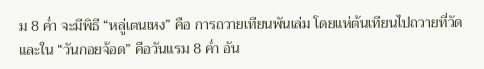ม 8 ค่ำ จะมีพิธี “หลู่เตนเหง” คือ การถวายเทียนพันเล่ม โดยแห่ต้นเทียนไปถวายที่วัด และใน “วันกอยจ้อด” คือวันแรม 8 ค่ำ อัน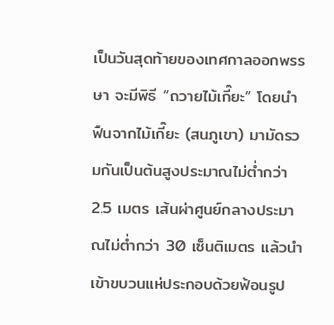เป็นวันสุดท้ายของเทศกาลออกพรรษา จะมีพิธี “ถวายไม้เกี๊ยะ” โดยนำฟืนจากไม้เกี๊ยะ (สนภูเขา) มามัดรวมกันเป็นต้นสูงประมาณไม่ต่ำกว่า 2.5 เมตร เส้นผ่าศูนย์กลางประมาณไม่ต่ำกว่า 30 เซ็นติเมตร แล้วนำเข้าขบวนแห่ประกอบด้วยฟ้อนรูป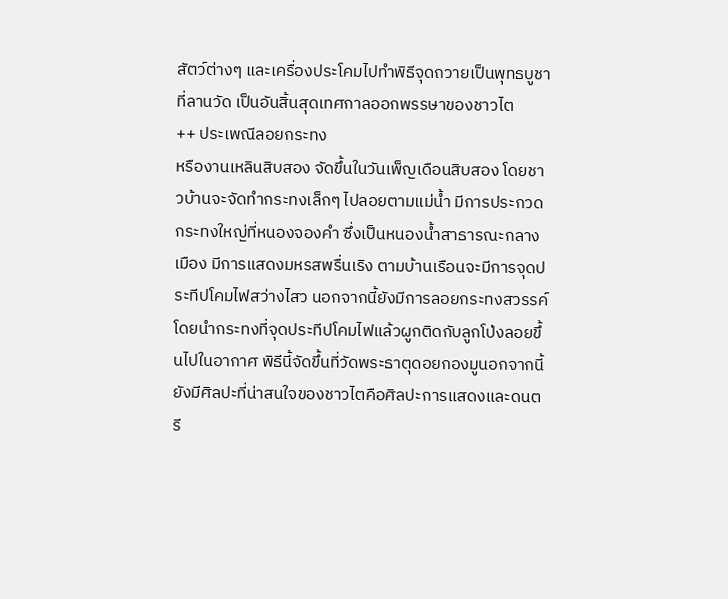สัตว์ต่างๆ และเครื่องประโคมไปทำพิธีจุดถวายเป็นพุทธบูชาที่ลานวัด เป็นอันสิ้นสุดเทศกาลออกพรรษาของชาวไต
++ ประเพณีลอยกระทง
หรืองานเหลินสิบสอง จัดขึ้นในวันเพ็ญเดือนสิบสอง โดยชาวบ้านจะจัดทำกระทงเล็กๆ ไปลอยตามแม่น้ำ มีการประกวดกระทงใหญ่ที่หนองจองคำ ซึ่งเป็นหนองน้ำสาธารณะกลางเมือง มีการแสดงมหรสพรื่นเริง ตามบ้านเรือนจะมีการจุดประทีปโคมไฟสว่างไสว นอกจากนี้ยังมีการลอยกระทงสวรรค์ โดยนำกระทงที่จุดประทีปโคมไฟแล้วผูกติดกับลูกโป่งลอยขึ้นไปในอากาศ พิธีนี้จัดขึ้นที่วัดพระธาตุดอยกองมูนอกจากนี้ ยังมีศิลปะที่น่าสนใจของชาวไตคือศิลปะการแสดงและดนตรี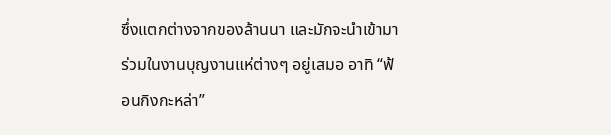ซึ่งแตกต่างจากของล้านนา และมักจะนำเข้ามาร่วมในงานบุญงานแห่ต่างๆ อยู่เสมอ อาทิ “ฟ้อนกิงกะหล่า”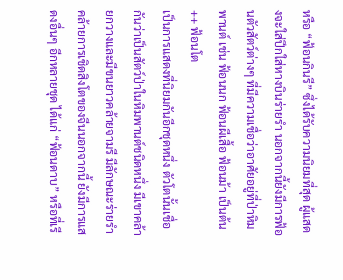หรือ “ฟ้อนกินรี” ซึ่งได้รับความนิยมที่สุด ผู้แสดงจะใส่ปีกใส่หางบินร่ายรำ นอกจากนี้ยังมีการฟ้อนตัวสัตว์ต่างๆ ที่มีความเชื่อว่าอาศัยอยู่ที่ป่าหิมพานต์ เช่น ฟ้อนนก ฟ้อนผีเสื้อ ฟ้อนม้า เป็นต้น
++ ฟ้อนโต
เป็นการแสดงที่นิยมกันอีกชุดหนึ่ง ตัวโตนั้นเชื่อกันว่าเป็นสัตว์ป่าในหิมพานต์ชนิดหนึ่ง มีเขาคล้ายกวางและมีขนยาวคล้ายจามรี มีลักษณะร่ายรำคล้ายการเชิดสิงโตของจีนนอกจากนี้ ยังมีการแสดงอื่นๆ อีกหลายชุด ได้แก่ “ฟ้อนดาบ” หรือที่เรี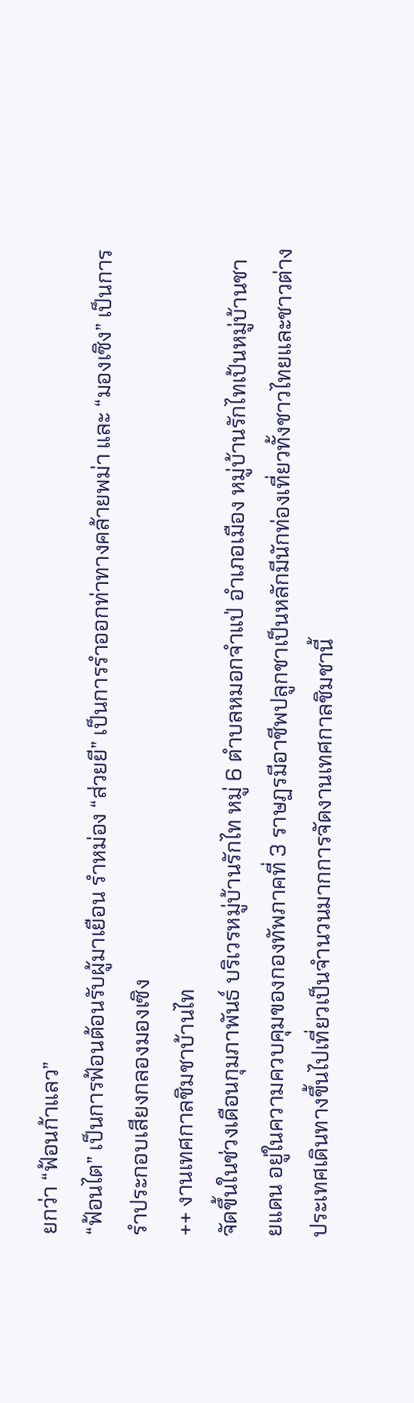ยกว่า “ฟ้อนก้าแลว”
“ฟ้อนไต” เป็นการฟ้อนต้อนรับผู้มาเยือน รำหม่อง “ส่วยยี” เป็นการรำออกท่าทางคล้ายพม่า และ “มองเซิง” เป็นการรำประกอบเสียงกลองมองเซิง
++ งานเทศกาลชิมชาบ้านไท
จัดขึ้นในช่วงเดือนกุมภาพันธ์ บริเวรหมู่บ้านรักไท หมู่ 6 ตำบลหมอกจำแป่ อำเภอเมือง หมู่บ้านรักไทเป้นหมู่บ้านชายแดน อยู่ในความควบคุมของกองทัพภาคที่ 3 ราษฏรมีอาชีพปลูกชาเป็นหลักมีนักท่องเที่ยวทั้งชาวไทยและชาวต่างประเทศเดินทางขึ้นไปเที่ยวเป็นจำนวนมากการจัดงานเทศกาลชิมชานี้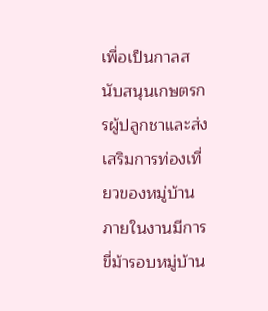เพื่อเป็นกาลสนับสนุนเกษตรกรผู้ปลูกชาและส่งเสริมการท่องเที่ยวของหมู่บ้าน ภายในงานมีการขี่ม้ารอบหมู่บ้าน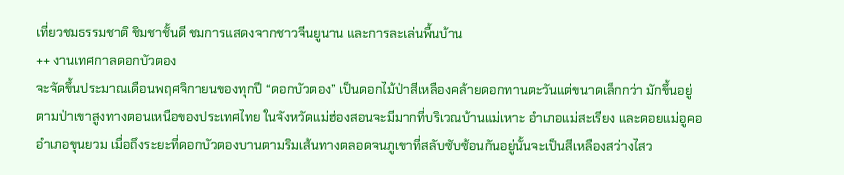เที่ยวชมธรรมชาติ ชิมชาชั้นดี ชมการแสดงจากชาวจีนยูนาน และการละเล่นพื้นบ้าน
++ งานเทศกาลดอกบัวตอง
จะจัดขึ้นประมาณเดือนพฤศจิกายนของทุกปี “ดอกบัวตอง” เป็นดอกไม้ป่าสีเหลืองคล้ายดอกทานตะวันแต่ขนาดเล็กกว่า มักขึ้นอยู่ตามป่าเขาสูงทางตอนเหนือของประเทศไทย ในจังหวัดแม่ฮ่องสอนจะมีมากที่บริเวณบ้านแม่เหาะ อำเภอแม่สะเรียง และดอยแม่อูคอ อำเภอขุนยวม เมื่อถึงระยะที่ดอกบัวตองบานตามริมเส้นทางตลอดจนภูเขาที่สลับซับซ้อนกันอยู่นั้นจะเป็นสีเหลืองสว่างไสว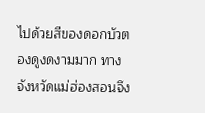ไปด้วยสีของดอกบัวตองดูงดงามมาก ทางจังหวัดแม่ฮ่องสอนจึง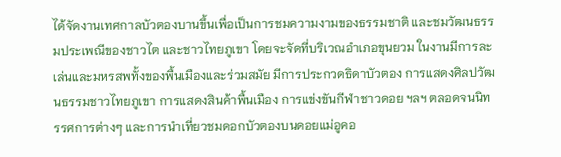ได้จัดงานเทศกาลบัวตองบานขึ้นเพื่อเป็นการชมความงามของธรรมชาติ และชมวัฒนธรรมประเพณีของชาวไต และชาวไทยภูเขา โดยจะจัดที่บริเวณอำเภอขุนยวม ในงานมีการละเล่นและมหรสพทั้งของพื้นเมืองและร่วมสมัย มีการประกวดธิดาบัวตอง การแสดงศิลปวัฒนธรรมชาวไทยภูเขา การแสดงสินค้าพื้นเมือง การแข่งขันกีฬาชาวดอย ฯลฯ ตลอดจนนิทรรศการต่างๆ และการนำเที่ยวชมดอกบัวตองบนดอยแม่อูคอ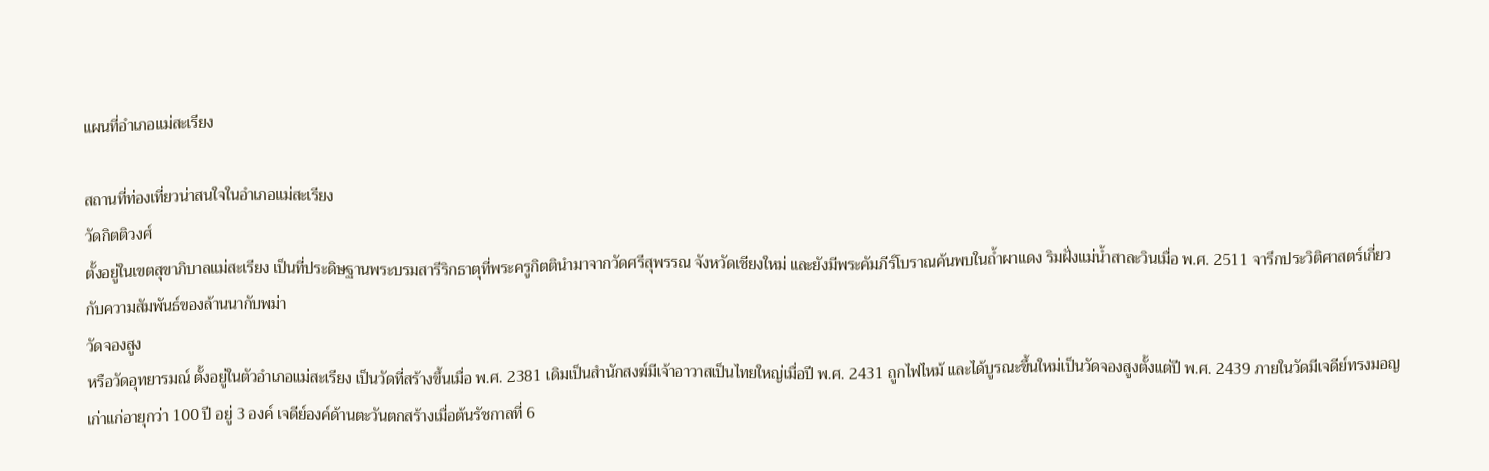แผนที่อำเภอแม่สะเรียง

สถานที่ท่องเที่ยวน่าสนใจในอำเภอแม่สะเรียง
วัดกิตติวงศ์
ตั้งอยู่ในเขตสุขาภิบาลแม่สะเรียง เป็นที่ประดิษฐานพระบรมสารีริกธาตุที่พระครูกิตตินำมาจากวัดศรีสุพรรณ จังหวัดเชียงใหม่ และยังมีพระคัมภีร์โบราณค้นพบในถ้ำผาแดง ริมฝั่งแม่น้ำสาละวินเมื่อ พ.ศ. 2511 จารึกประวิติศาสตร์เกี่ยวกับความสัมพันธ์ของล้านนากับพม่า
วัดจองสูง
หรือวัดอุทยารมณ์ ตั้งอยู่ในตัวอำเภอแม่สะเรียง เป็นวัดที่สร้างขึ้นเมื่อ พ.ศ. 2381 เดิมเป็นสำนักสงฆ์มีเจ้าอาวาสเป็นไทยใหญ่เมื่อปี พ.ศ. 2431 ถูกไฟไหม้ และได้บูรณะขึ้นใหม่เป็นวัดจองสูงตั้งแต่ปี พ.ศ. 2439 ภายในวัดมีเจดีย์ทรงมอญเก่าแก่อายุกว่า 100 ปี อยู่ 3 องค์ เจดีย์องค์ด้านตะวันตกสร้างเมื่อต้นรัชกาลที่ 6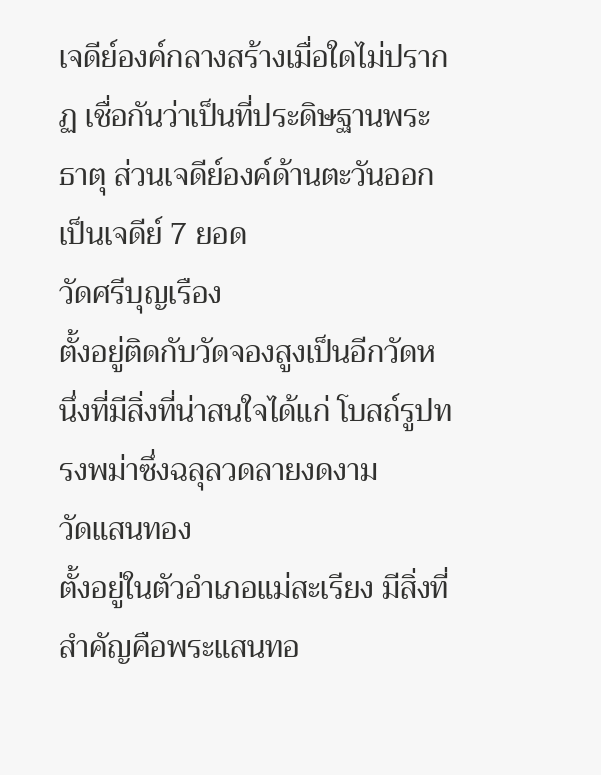เจดีย์องค์กลางสร้างเมื่อใดไม่ปรากฏ เชื่อกันว่าเป็นที่ประดิษฐานพระธาตุ ส่วนเจดีย์องค์ด้านตะวันออกเป็นเจดีย์ 7 ยอด
วัดศรีบุญเรือง
ตั้งอยู่ติดกับวัดจองสูงเป็นอีกวัดหนึ่งที่มีสิ่งที่น่าสนใจได้แก่ โบสถ์รูปทรงพม่าซึ่งฉลุลวดลายงดงาม
วัดแสนทอง
ตั้งอยู่ในตัวอำเภอแม่สะเรียง มีสิ่งที่สำคัญคือพระแสนทอ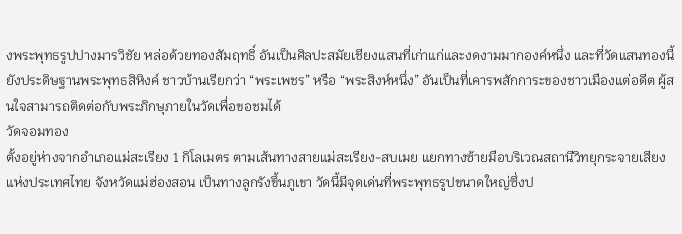งพระพุทธรูปปางมารวิชัย หล่อด้วยทองสัมฤทธิ์ อันเป็นศิลปะสมัยเชียงแสนที่เก่าแก่และงดงามมากองค์หนึ่ง และที่วัดแสนทองนี้ยังประดิษฐานพระพุทธสิหิงค์ ชาวบ้านเรียกว่า “พระเพชร” หรือ “พระสิงห์หนึ่ง” อันเป็นที่เคารพสักการะของชาวเมืองแต่อดีต ผู้สนใจสามารถติดต่อกับพระภิกษุภายในวัดเพื่อขอชมได้
วัดจอมทอง
ตั้งอยู่ห่างจากอำเภอแม่สะเรียง 1 กิโลเมตร ตามเส้นทางสายแม่สะเรียง-สบเมย แยกทางซ้ายมือบริเวณสถานีวิทยุกระจายเสียงแห่งประเทศไทย จังหวัดแม่ฮ่องสอน เป็นทางลูกรังขึ้นภูเขา วัดนี้มีจุดเด่นที่พระพุทธรูปขนาดใหญ่ซึ่งป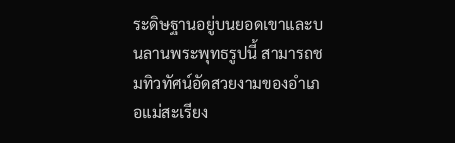ระดิษฐานอยู่บนยอดเขาและบนลานพระพุทธรูปนี้ สามารถชมทิวทัศน์อัดสวยงามของอำเภอแม่สะเรียง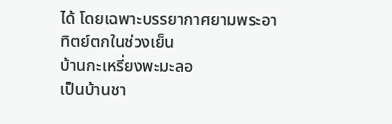ได้ โดยเฉพาะบรรยากาศยามพระอาทิตย์ตกในช่วงเย็น
บ้านกะเหรี่ยงพะมะลอ
เป็นบ้านชา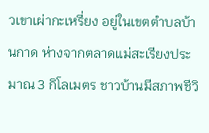วเขาเผ่ากะเหรี่ยง อยู่ในเขตตำบลบ้านกาด ห่างจากตลาดแม่สะเรียงประมาณ 3 กิโลเมตร ชาวบ้านมีสภาพชีวิ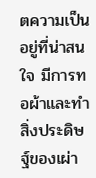ตความเป็นอยู่ที่น่าสนใจ มีการทอผ้าและทำสิ่งประดิษฐ์ของเผ่า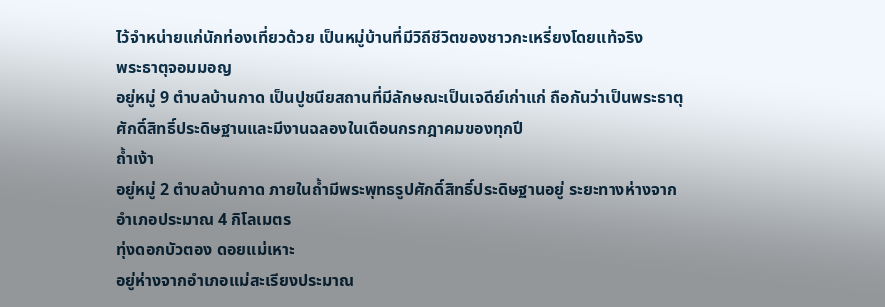ไว้จำหน่ายแก่นักท่องเที่ยวด้วย เป็นหมู่บ้านที่มีวิถีชีวิตของชาวกะเหรี่ยงโดยแท้จริง
พระธาตุจอมมอญ
อยู่หมู่ 9 ตำบลบ้านกาด เป็นปูชนียสถานที่มีลักษณะเป็นเจดีย์เก่าแก่ ถือกันว่าเป็นพระธาตุศักดิ์สิทธิ์ประดิษฐานและมีงานฉลองในเดือนกรกฎาคมของทุกปี
ถ้ำเง้า
อยู่หมู่ 2 ตำบลบ้านกาด ภายในถ้ำมีพระพุทธรูปศักดิ์สิทธิ์ประดิษฐานอยู่ ระยะทางห่างจากอำเภอประมาณ 4 กิโลเมตร
ทุ่งดอกบัวตอง ดอยแม่เหาะ
อยู่ห่างจากอำเภอแม่สะเรียงประมาณ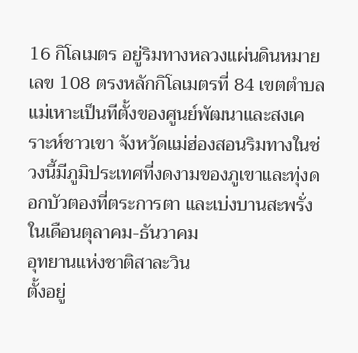16 กิโลเมตร อยู่ริมทางหลวงแผ่นดินหมายเลข 108 ตรงหลักกิโลเมตรที่ 84 เขตตำบลแม่เหาะเป็นทีตั้งของศูนย์พัฒนาและสงเคราะห์ชาวเขา จังหวัดแม่ฮ่องสอนริมทางในช่วงนี้มีภูมิประเทศที่งดงามของภูเขาและทุ่งดอกบัวตองที่ตระการตา และเบ่งบานสะพรั่งในเดือนตุลาคม-ธันวาคม
อุทยานแห่งชาติสาละวิน
ตั้งอยู่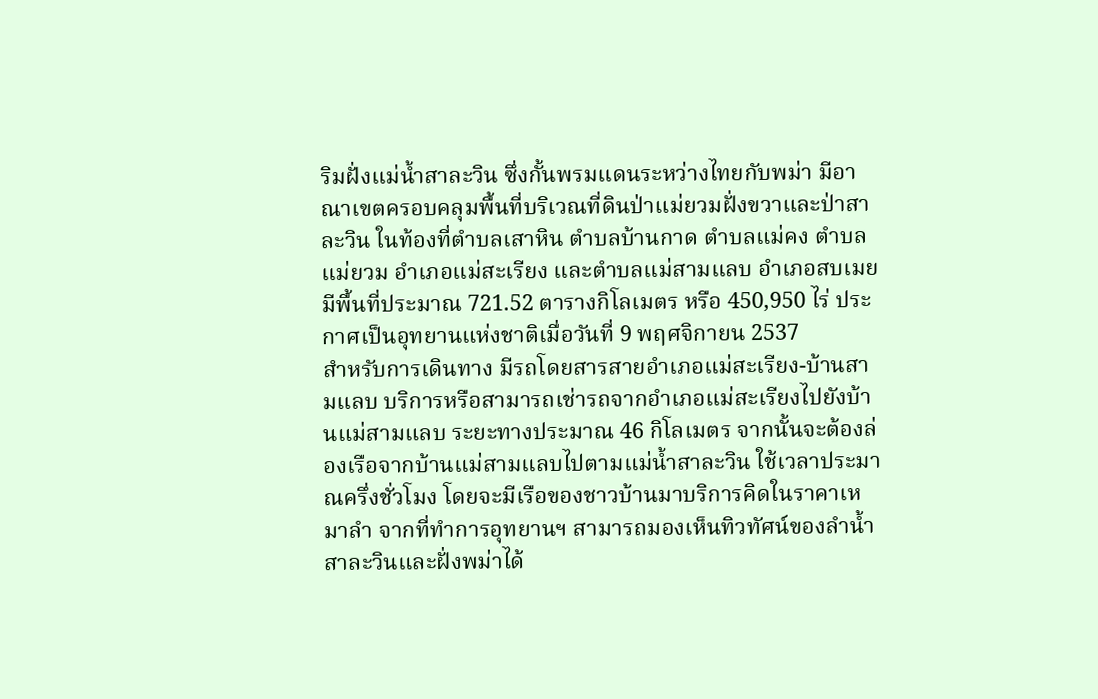ริมฝั่งแม่น้ำสาละวิน ซึ่งกั้นพรมแดนระหว่างไทยกับพม่า มีอาณาเขตครอบคลุมพื้นที่บริเวณที่ดินป่าแม่ยวมฝั่งขวาและป่าสาละวิน ในท้องที่ตำบลเสาหิน ตำบลบ้านกาด ตำบลแม่คง ตำบลแม่ยวม อำเภอแม่สะเรียง และตำบลแม่สามแลบ อำเภอสบเมย มีพื้นที่ประมาณ 721.52 ตารางกิโลเมตร หรือ 450,950 ไร่ ประกาศเป็นอุทยานแห่งชาติเมื่อวันที่ 9 พฤศจิกายน 2537
สำหรับการเดินทาง มีรถโดยสารสายอำเภอแม่สะเรียง-บ้านสามแลบ บริการหรือสามารถเช่ารถจากอำเภอแม่สะเรียงไปยังบ้านแม่สามแลบ ระยะทางประมาณ 46 กิโลเมตร จากนั้นจะต้องล่องเรือจากบ้านแม่สามแลบไปตามแม่น้ำสาละวิน ใช้เวลาประมาณครึ่งชั่วโมง โดยจะมีเรือของชาวบ้านมาบริการคิดในราคาเหมาลำ จากที่ทำการอุทยานฯ สามารถมองเห็นทิวทัศน์ของลำน้ำสาละวินและฝั่งพม่าได้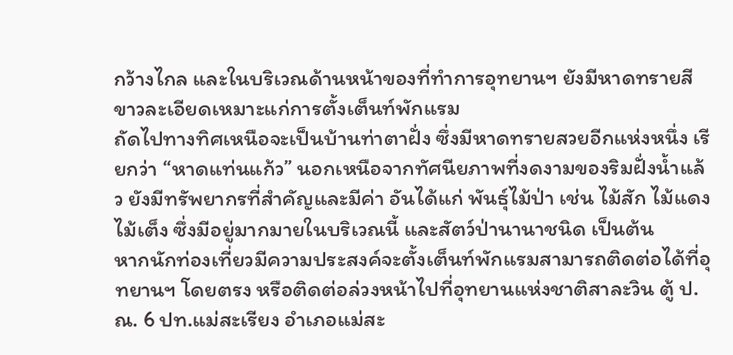กว้างไกล และในบริเวณด้านหน้าของที่ทำการอุทยานฯ ยังมีหาดทรายสีขาวละเอียดเหมาะแก่การตั้งเต็นท์พักแรม
ถัดไปทางทิศเหนือจะเป็นบ้านท่าตาฝั่ง ซึ่งมีหาดทรายสวยอีกแห่งหนึ่ง เรียกว่า “หาดแท่นแก้ว” นอกเหนือจากทัศนียภาพที่งดงามของริมฝั่งน้ำแล้ว ยังมีทรัพยากรที่สำคัญและมีค่า อันได้แก่ พันธุ์ไม้ป่า เช่น ไม้สัก ไม้แดง ไม้เต็ง ซึ่งมีอยู่มากมายในบริเวณนี้ และสัตว์ป่านานาชนิด เป็นต้น
หากนักท่องเที่ยวมีความประสงค์จะตั้งเต็นท์พักแรมสามารถติดต่อได้ที่อุทยานฯ โดยตรง หรือติดต่อล่วงหน้าไปที่อุทยานแห่งชาติสาละวิน ตู้ ป.ณ. 6 ปท.แม่สะเรียง อำเภอแม่สะ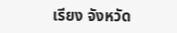เรียง จังหวัด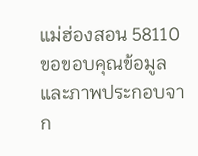แม่ฮ่องสอน 58110
ขอขอบคุณข้อมูลและภาพประกอบจาก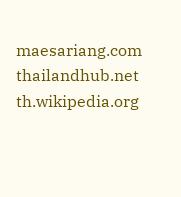maesariang.com
thailandhub.net
th.wikipedia.org